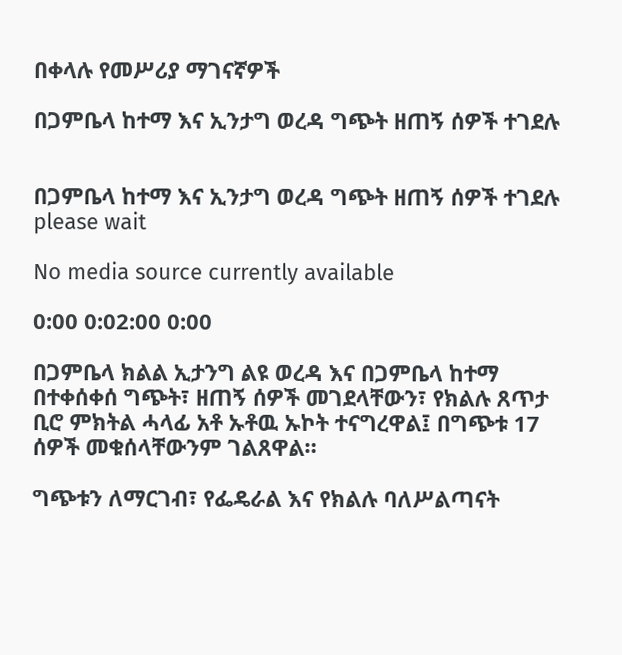በቀላሉ የመሥሪያ ማገናኛዎች

በጋምቤላ ከተማ እና ኢንታግ ወረዳ ግጭት ዘጠኝ ሰዎች ተገደሉ


በጋምቤላ ከተማ እና ኢንታግ ወረዳ ግጭት ዘጠኝ ሰዎች ተገደሉ
please wait

No media source currently available

0:00 0:02:00 0:00

በጋምቤላ ክልል ኢታንግ ልዩ ወረዳ እና በጋምቤላ ከተማ በተቀሰቀሰ ግጭት፣ ዘጠኝ ሰዎች መገደላቸውን፣ የክልሉ ጸጥታ ቢሮ ምክትል ሓላፊ አቶ ኡቶዉ ኡኮት ተናግረዋል፤ በግጭቱ 17 ሰዎች መቁሰላቸውንም ገልጸዋል።

ግጭቱን ለማርገብ፣ የፌዴራል እና የክልሉ ባለሥልጣናት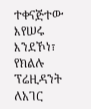ተቀናጅተው እየሠሩ እንደኾነ፣ የክልሉ ፕሬዚዳንት ለአገር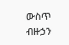ውስጥ ብዙኃን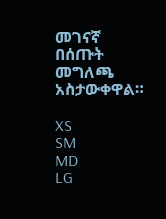መገናኛ በሰጡት መግለጫ አስታውቀዋል።

XS
SM
MD
LG